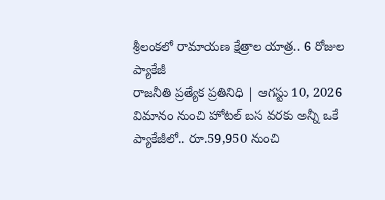శ్రీలంకలో రామాయణ క్షేత్రాల యాత్ర.. 6 రోజుల ప్యాకేజీ
రాజనీతి ప్రత్యేక ప్రతినిధి | ఆగస్టు 10, 2026 విమానం నుంచి హోటల్ బస వరకు అన్నీ ఒకే ప్యాకేజీలో.. రూ.59,950 నుంచి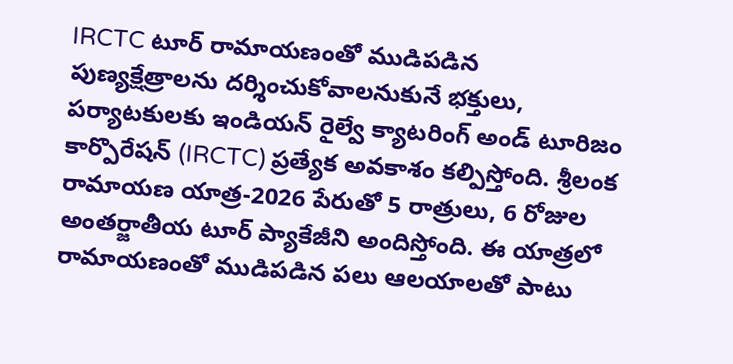IRCTC టూర్ రామాయణంతో ముడిపడిన పుణ్యక్షేత్రాలను దర్శించుకోవాలనుకునే భక్తులు, పర్యాటకులకు ఇండియన్ రైల్వే క్యాటరింగ్ అండ్ టూరిజం కార్పొరేషన్ (IRCTC) ప్రత్యేక అవకాశం కల్పిస్తోంది. శ్రీలంక రామాయణ యాత్ర-2026 పేరుతో 5 రాత్రులు, 6 రోజుల అంతర్జాతీయ టూర్ ప్యాకేజీని అందిస్తోంది. ఈ యాత్రలో రామాయణంతో ముడిపడిన పలు ఆలయాలతో పాటు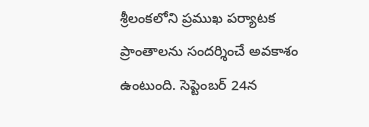శ్రీలంకలోని ప్రముఖ పర్యాటక ప్రాంతాలను సందర్శించే అవకాశం ఉంటుంది. సెప్టెంబర్ 24న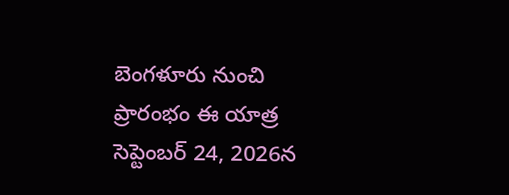బెంగళూరు నుంచి ప్రారంభం ఈ యాత్ర సెప్టెంబర్ 24, 2026న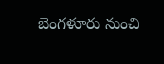బెంగళూరు నుంచి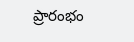ప్రారంభం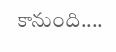కానుంది....